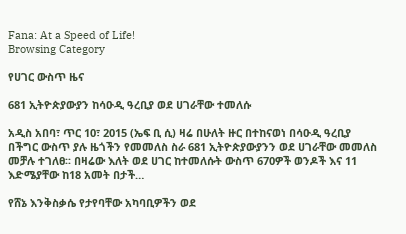Fana: At a Speed of Life!
Browsing Category

የሀገር ውስጥ ዜና

681 ኢትዮጵያውያን ከሳዑዲ ዓረቢያ ወደ ሀገራቸው ተመለሱ

አዲስ አበባ፣ ጥር 10፣ 2015 (ኤፍ ቢ ሲ) ዛሬ በሁለት ዙር በተከናወነ በሳዑዲ ዓረቢያ በችግር ውስጥ ያሉ ዜጎችን የመመለስ ስራ 681 ኢትዮጵያውያንን ወደ ሀገራቸው መመለስ መቻሉ ተገለፀ፡፡ በዛሬው እለት ወደ ሀገር ከተመለሱት ውስጥ 670ዎች ወንዶች እና 11 እድሜያቸው ከ18 አመት በታች…

የሸኔ እንቅስቃሴ የታየባቸው አካባቢዎችን ወደ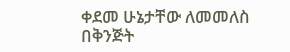ቀደመ ሁኔታቸው ለመመለስ በቅንጅት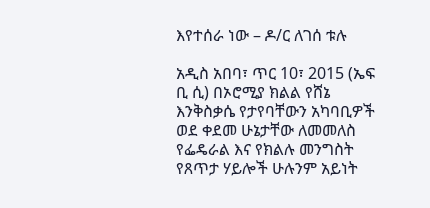እየተሰራ ነው – ዶ/ር ለገሰ ቱሉ

አዲስ አበባ፣ ጥር 10፣ 2015 (ኤፍ ቢ ሲ) በኦሮሚያ ክልል የሸኔ እንቅስቃሴ የታየባቸውን አካባቢዎች ወደ ቀደመ ሁኔታቸው ለመመለስ የፌዴራል እና የክልሉ መንግስት የጸጥታ ሃይሎች ሁሉንም አይነት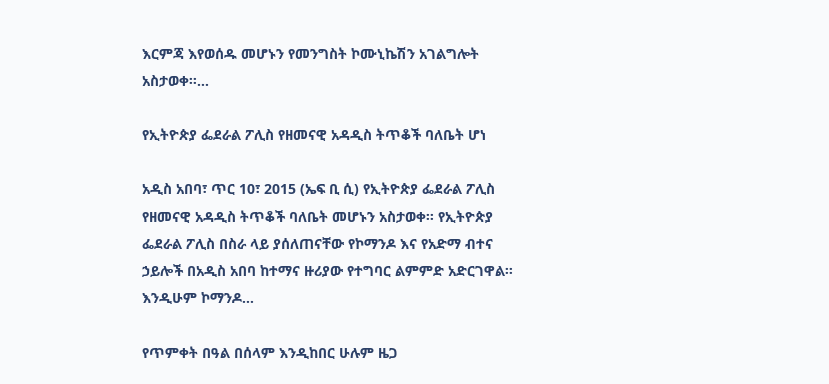እርምጃ እየወሰዱ መሆኑን የመንግስት ኮሙኒኬሽን አገልግሎት አስታወቀ፡፡…

የኢትዮጵያ ፌደራል ፖሊስ የዘመናዊ አዳዲስ ትጥቆች ባለቤት ሆነ

አዲስ አበባ፣ ጥር 10፣ 2015 (ኤፍ ቢ ሲ) የኢትዮጵያ ፌደራል ፖሊስ የዘመናዊ አዳዲስ ትጥቆች ባለቤት መሆኑን አስታወቀ፡፡ የኢትዮጵያ ፌደራል ፖሊስ በስራ ላይ ያሰለጠናቸው የኮማንዶ እና የአድማ ብተና ኃይሎች በአዲስ አበባ ከተማና ዙሪያው የተግባር ልምምድ አድርገዋል፡፡ እንዲሁም ኮማንዶ…

የጥምቀት በዓል በሰላም እንዲከበር ሁሉም ዜጋ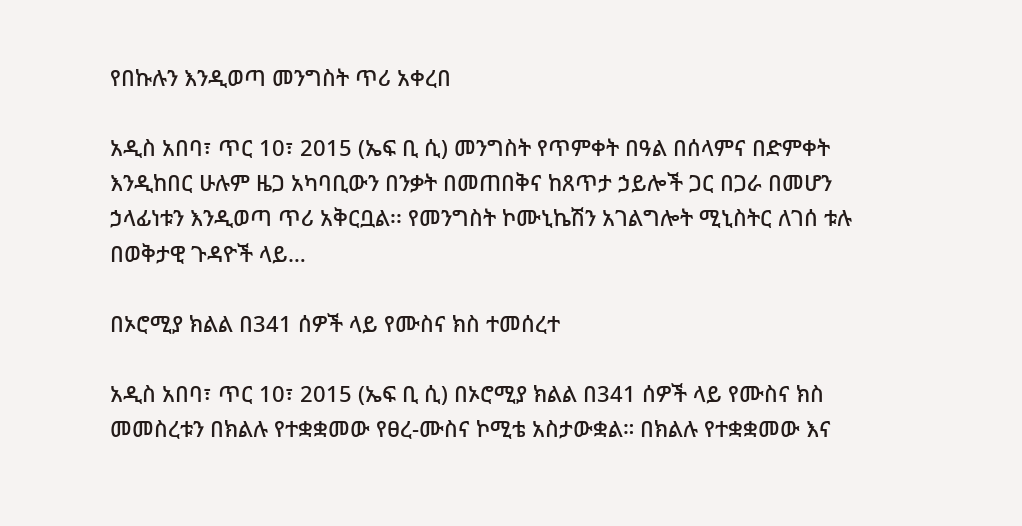የበኩሉን እንዲወጣ መንግስት ጥሪ አቀረበ

አዲስ አበባ፣ ጥር 10፣ 2015 (ኤፍ ቢ ሲ) መንግስት የጥምቀት በዓል በሰላምና በድምቀት እንዲከበር ሁሉም ዜጋ አካባቢውን በንቃት በመጠበቅና ከጸጥታ ኃይሎች ጋር በጋራ በመሆን ኃላፊነቱን እንዲወጣ ጥሪ አቅርቧል፡፡ የመንግስት ኮሙኒኬሽን አገልግሎት ሚኒስትር ለገሰ ቱሉ በወቅታዊ ጉዳዮች ላይ…

በኦሮሚያ ክልል በ341 ሰዎች ላይ የሙስና ክስ ተመሰረተ

አዲስ አበባ፣ ጥር 10፣ 2015 (ኤፍ ቢ ሲ) በኦሮሚያ ክልል በ341 ሰዎች ላይ የሙስና ክስ መመስረቱን በክልሉ የተቋቋመው የፀረ-ሙስና ኮሚቴ አስታውቋል። በክልሉ የተቋቋመው እና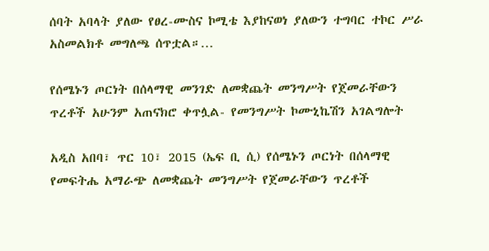ሰባት አባላት ያለው የፀረ-ሙስና ኮሚቴ እያከናወነ ያለውን ተግባር ተኮር ሥራ አስመልክቶ መግለጫ ሰጥቷል።…

የሰሜኑን ጦርነት በሰላማዊ መንገድ ለመቋጨት መንግሥት የጀመራቸውን ጥረቶች አሁንም አጠናክሮ ቀጥሏል- የመንግሥት ኮሙኒኬሽን አገልግሎት

አዲስ አበባ፣ ጥር 10፣ 2015 (ኤፍ ቢ ሲ) የሰሜኑን ጦርነት በሰላማዊ የመፍትሔ አማራጭ ለመቋጨት መንግሥት የጀመራቸውን ጥረቶች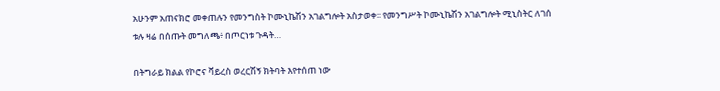አሁንም አጠናክሮ መቀጠሉን የመንግስት ኮሙኒኬሽን አገልግሎት አስታወቀ፡፡ የመንግሥት ኮሙኒኬሽን አገልግሎት ሚኒስትር ለገሰ ቱሉ ዛሬ በሰጡት መግለጫ፥ በጦርነቱ ጉዳት…

በትግራይ ክልል የኮሮና ቫይረስ ወረርሽኝ ክትባት እየተሰጠ ነው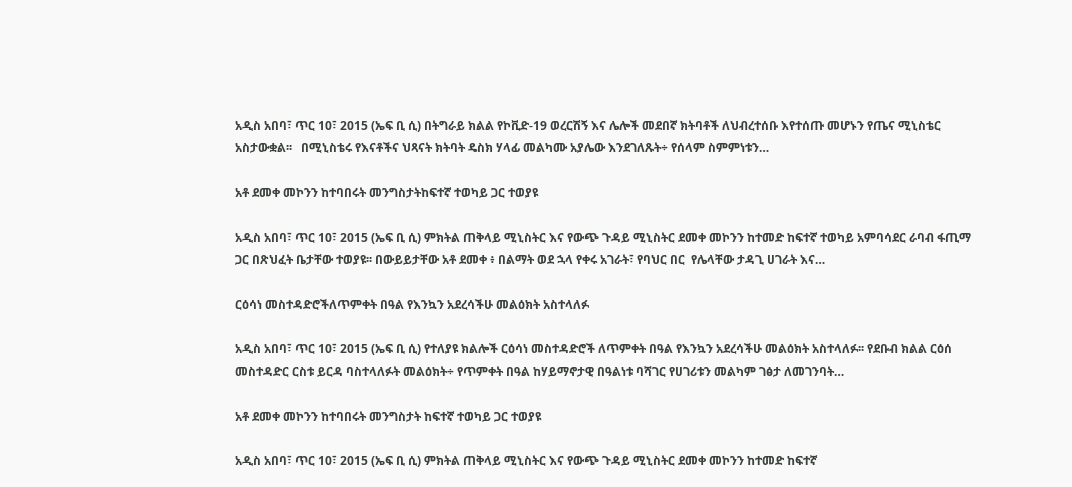አዲስ አበባ፣ ጥር 10፣ 2015 (ኤፍ ቢ ሲ) በትግራይ ክልል የኮቪድ-19 ወረርሽኝ እና ሌሎች መደበኛ ክትባቶች ለህብረተሰቡ እየተሰጡ መሆኑን የጤና ሚኒስቴር አስታውቋል፡፡   በሚኒስቴሩ የእናቶችና ህጻናት ክትባት ዴስክ ሃላፊ መልካሙ አያሌው እንደገለጹት÷ የሰላም ስምምነቱን…

አቶ ደመቀ መኮንን ከተባበሩት መንግስታትከፍተኛ ተወካይ ጋር ተወያዩ

አዲስ አበባ፣ ጥር 10፣ 2015 (ኤፍ ቢ ሲ) ምክትል ጠቅላይ ሚኒስትር እና የውጭ ጉዳይ ሚኒስትር ደመቀ መኮንን ከተመድ ከፍተኛ ተወካይ አምባሳደር ራባብ ፋጢማ ጋር በጽህፈት ቤታቸው ተወያዩ፡፡ በውይይታቸው አቶ ደመቀ ፥ በልማት ወደ ኋላ የቀሩ አገራት፣ የባህር በር  የሌላቸው ታዳጊ ሀገራት እና…

ርዕሳነ መስተዳድሮችለጥምቀት በዓል የእንኳን አደረሳችሁ መልዕክት አስተላለፉ

አዲስ አበባ፣ ጥር 10፣ 2015 (ኤፍ ቢ ሲ) የተለያዩ ክልሎች ርዕሳነ መስተዳድሮች ለጥምቀት በዓል የእንኳን አደረሳችሁ መልዕክት አስተላለፉ፡፡ የደቡብ ክልል ርዕሰ መስተዳድር ርስቱ ይርዳ ባስተላለፉት መልዕክት÷ የጥምቀት በዓል ከሃይማኖታዊ በዓልነቱ ባሻገር የሀገሪቱን መልካም ገፅታ ለመገንባት…

አቶ ደመቀ መኮንን ከተባበሩት መንግስታት ከፍተኛ ተወካይ ጋር ተወያዩ

አዲስ አበባ፣ ጥር 10፣ 2015 (ኤፍ ቢ ሲ) ምክትል ጠቅላይ ሚኒስትር እና የውጭ ጉዳይ ሚኒስትር ደመቀ መኮንን ከተመድ ከፍተኛ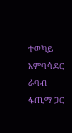ተወካይ አምባሳደር ራባብ ፋጢማ ጋር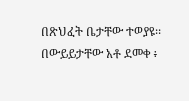በጽህፈት ቤታቸው ተወያዩ፡፡ በውይይታቸው አቶ ደመቀ ፥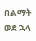በልማት ወደ ኋላ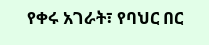የቀሩ አገራት፣ የባህር በር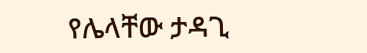የሌላቸው ታዳጊ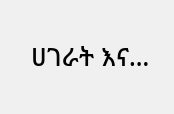ሀገራት እና…